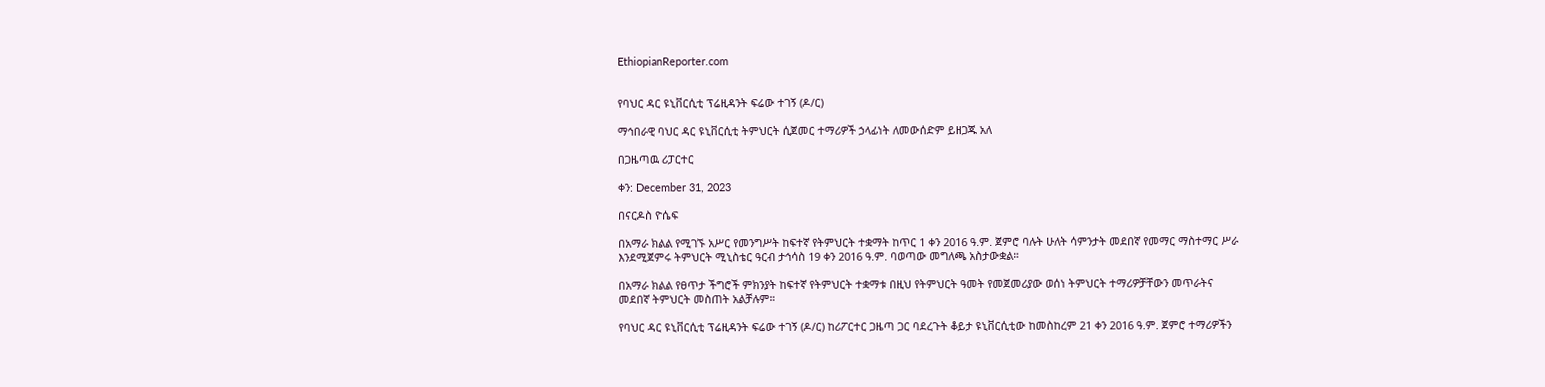EthiopianReporter.com


የባህር ዳር ዩኒቨርሲቲ ፕሬዚዳንት ፍሬው ተገኝ (ዶ/ር)

ማኅበራዊ ባህር ዳር ዩኒቨርሲቲ ትምህርት ሲጀመር ተማሪዎች ኃላፊነት ለመውሰድም ይዘጋጁ አለ

በጋዜጣዉ ሪፓርተር

ቀን: December 31, 2023

በናርዶስ ዮሴፍ

በአማራ ክልል የሚገኙ አሥር የመንግሥት ከፍተኛ የትምህርት ተቋማት ከጥር 1 ቀን 2016 ዓ.ም. ጀምሮ ባሉት ሁለት ሳምንታት መደበኛ የመማር ማስተማር ሥራ እንደሚጀምሩ ትምህርት ሚኒስቴር ዓርብ ታኅሳስ 19 ቀን 2016 ዓ.ም. ባወጣው መግለጫ አስታውቋል።

በአማራ ክልል የፀጥታ ችግሮች ምክንያት ከፍተኛ የትምህርት ተቋማቱ በዚህ የትምህርት ዓመት የመጀመሪያው ወሰነ ትምህርት ተማሪዎቻቸውን መጥራትና መደበኛ ትምህርት መስጠት አልቻሉም።

የባህር ዳር ዩኒቨርሲቲ ፕሬዚዳንት ፍሬው ተገኝ (ዶ/ር) ከሪፖርተር ጋዜጣ ጋር ባደረጉት ቆይታ ዩኒቨርሲቲው ከመስከረም 21 ቀን 2016 ዓ.ም. ጀምሮ ተማሪዎችን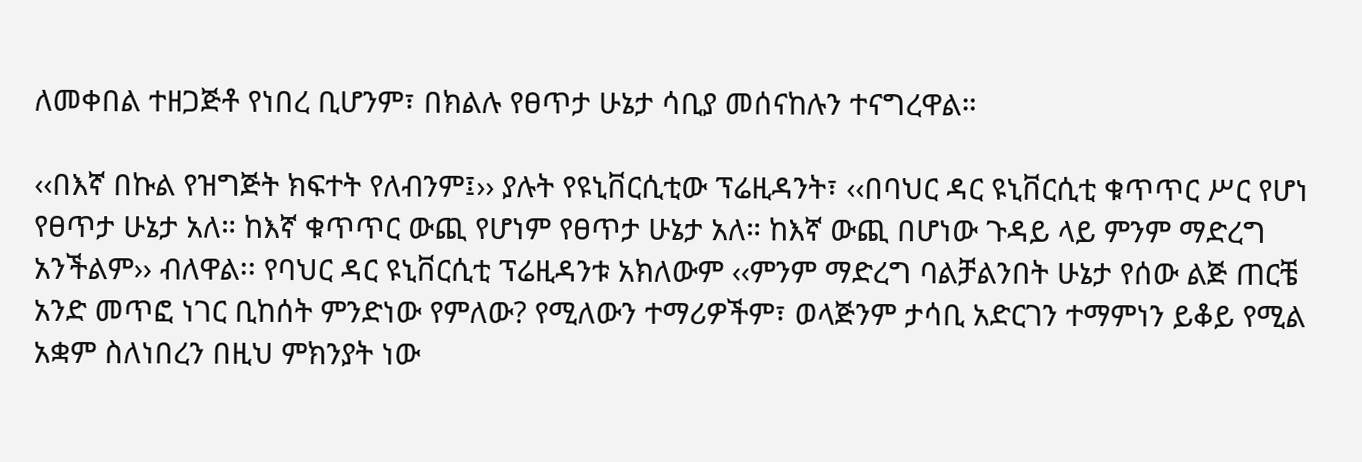ለመቀበል ተዘጋጅቶ የነበረ ቢሆንም፣ በክልሉ የፀጥታ ሁኔታ ሳቢያ መሰናከሉን ተናግረዋል።

‹‹በእኛ በኩል የዝግጅት ክፍተት የለብንም፤›› ያሉት የዩኒቨርሲቲው ፕሬዚዳንት፣ ‹‹በባህር ዳር ዩኒቨርሲቲ ቁጥጥር ሥር የሆነ የፀጥታ ሁኔታ አለ። ከእኛ ቁጥጥር ውጪ የሆነም የፀጥታ ሁኔታ አለ። ከእኛ ውጪ በሆነው ጉዳይ ላይ ምንም ማድረግ አንችልም›› ብለዋል፡፡ የባህር ዳር ዩኒቨርሲቲ ፕሬዚዳንቱ አክለውም ‹‹ምንም ማድረግ ባልቻልንበት ሁኔታ የሰው ልጅ ጠርቼ አንድ መጥፎ ነገር ቢከሰት ምንድነው የምለው? የሚለውን ተማሪዎችም፣ ወላጅንም ታሳቢ አድርገን ተማምነን ይቆይ የሚል አቋም ስለነበረን በዚህ ምክንያት ነው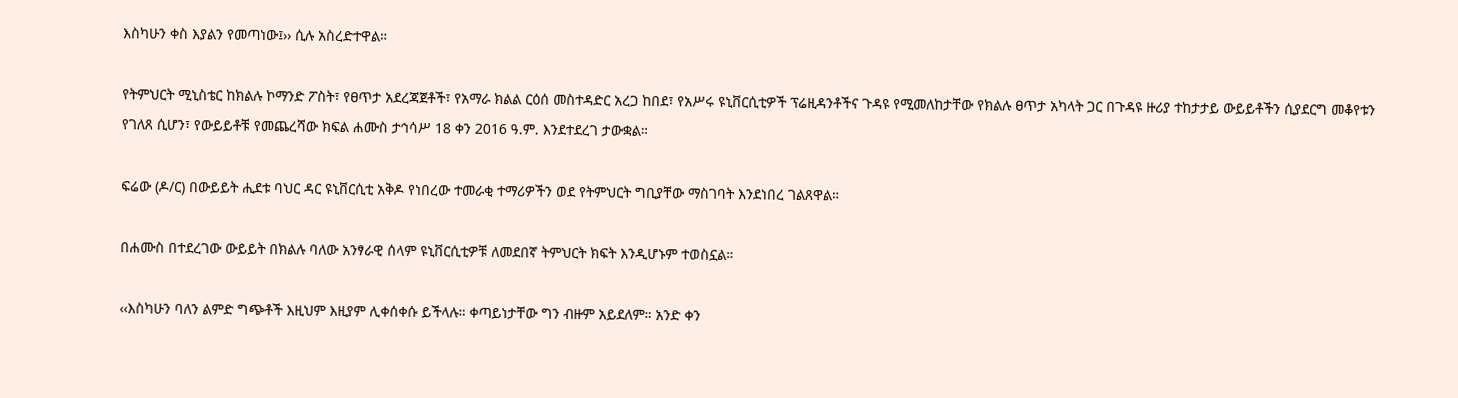እስካሁን ቀስ እያልን የመጣነው፤›› ሲሉ አስረድተዋል።

የትምህርት ሚኒስቴር ከክልሉ ኮማንድ ፖስት፣ የፀጥታ አደረጃጀቶች፣ የአማራ ክልል ርዕሰ መስተዳድር አረጋ ከበደ፣ የአሥሩ ዩኒቨርሲቲዎች ፕሬዚዳንቶችና ጉዳዩ የሚመለከታቸው የክልሉ ፀጥታ አካላት ጋር በጉዳዩ ዙሪያ ተከታታይ ውይይቶችን ሲያደርግ መቆየቱን የገለጸ ሲሆን፣ የውይይቶቹ የመጨረሻው ክፍል ሐሙስ ታኅሳሥ 18 ቀን 2016 ዓ.ም. እንደተደረገ ታውቋል።

ፍሬው (ዶ/ር) በውይይት ሒደቱ ባህር ዳር ዩኒቨርሲቲ አቅዶ የነበረው ተመራቂ ተማሪዎችን ወደ የትምህርት ግቢያቸው ማስገባት እንደነበረ ገልጸዋል።

በሐሙስ በተደረገው ውይይት በክልሉ ባለው አንፃራዊ ሰላም ዩኒቨርሲቲዎቹ ለመደበኛ ትምህርት ክፍት እንዲሆኑም ተወስኗል።

‹‹እስካሁን ባለን ልምድ ግጭቶች እዚህም እዚያም ሊቀሰቀሱ ይችላሉ። ቀጣይነታቸው ግን ብዙም አይደለም። አንድ ቀን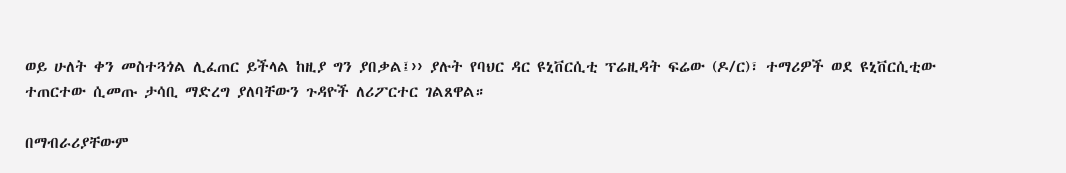ወይ ሁለት ቀን መስተጓጎል ሊፈጠር ይችላል ከዚያ ግን ያበቃል፤›› ያሉት የባህር ዳር ዩኒቨርሲቲ ፕሬዚዳት ፍሬው (ዶ/ር)፣ ተማሪዎች ወደ ዩኒቨርሲቲው ተጠርተው ሲመጡ ታሳቢ ማድረግ ያለባቸውን ጉዳዮች ለሪፖርተር ገልጸዋል።

በማብራሪያቸውም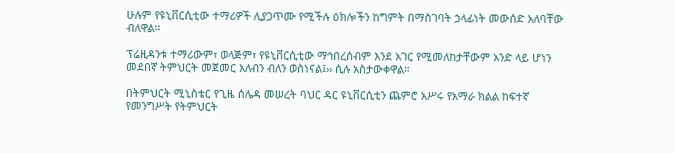ሁሉም የዩኒቨርሲቲው ተማሪዎች ሊያጋጥሙ የሚችሉ ዕክሎችን ከግምት በማስገባት ኃላፊነት መውሰድ አለባቸው ብለዋል፡፡

ፕሬዚዳንቱ ተማሪውም፣ ወላጅም፣ የዩኒቨርሲቲው ማኅበረሰብም እንደ አገር የሚመለከታቸውም አንድ ላይ ሆነን መደበኛ ትምህርት መጀመር አለብን ብለን ወስነናል፤›› ሲሉ አስታውቀዋል።

በትምህርት ሚኒስቴር የጊዜ ሰሌዳ መሠረት ባህር ዳር ዩኒቨርሲቲን ጨምሮ አሥሩ የአማራ ክልል ከፍተኛ የመንግሥት የትምህርት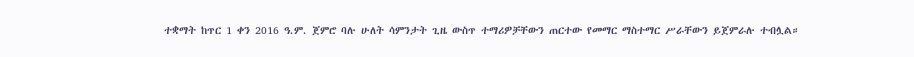ተቋማት ከጥር 1 ቀን 2016 ዓ.ም. ጀምሮ ባሉ ሁለት ሳምንታት ጊዜ ውስጥ ተማሪዎቻቸውን ጠርተው የመማር ማስተማር ሥራቸውን ይጀምራሉ ተብሏል።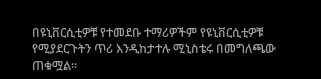በዩኒቨርሲቲዎቹ የተመደቡ ተማሪዎችም የዩኒቨርሲቲዎቹ የሚያደርጉትን ጥሪ እንዲከታተሉ ሚኒስቴሩ በመግለጫው  ጠቁሟል።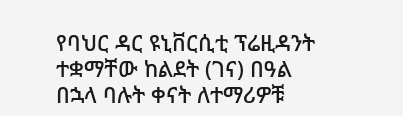የባህር ዳር ዩኒቨርሲቲ ፕሬዚዳንት ተቋማቸው ከልደት (ገና) በዓል በኋላ ባሉት ቀናት ለተማሪዎቹ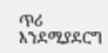ጥሪ እንደሚያደርግ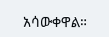አሳውቀዋል።